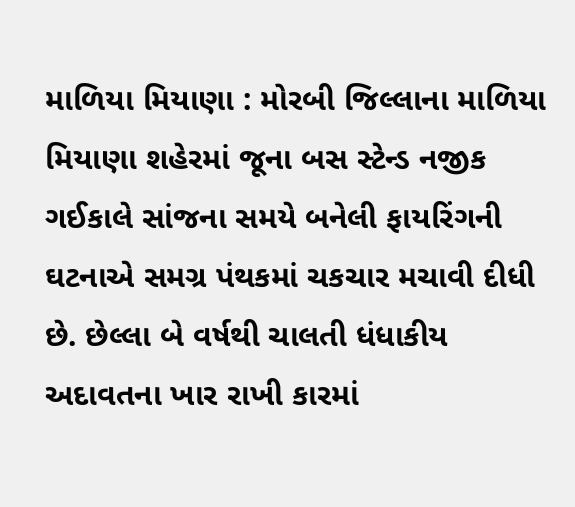માળિયા મિયાણા : મોરબી જિલ્લાના માળિયા મિયાણા શહેરમાં જૂના બસ સ્ટેન્ડ નજીક ગઈકાલે સાંજના સમયે બનેલી ફાયરિંગની ઘટનાએ સમગ્ર પંથકમાં ચકચાર મચાવી દીધી છે. છેલ્લા બે વર્ષથી ચાલતી ધંધાકીય અદાવતના ખાર રાખી કારમાં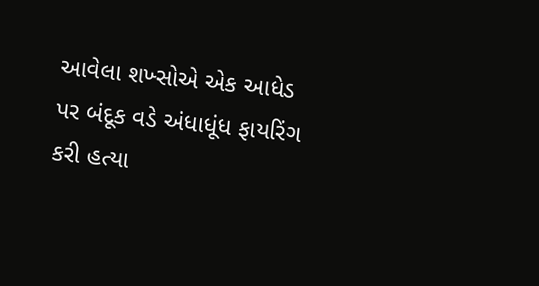આવેલા શખ્સોએ એક આધેડ પર બંદૂક વડે અંધાધૂંધ ફાયરિંગ કરી હત્યા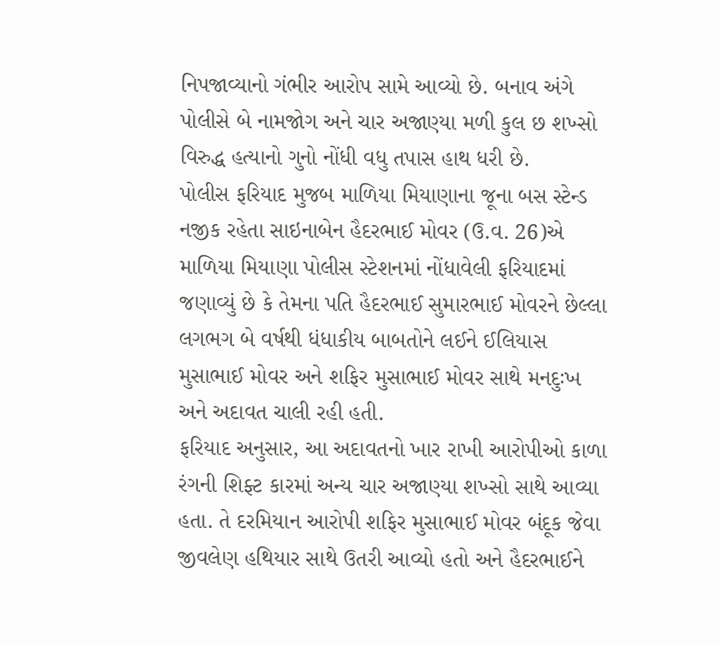નિપજાવ્યાનો ગંભીર આરોપ સામે આવ્યો છે. બનાવ અંગે પોલીસે બે નામજોગ અને ચાર અજાણ્યા મળી કુલ છ શખ્સો વિરુદ્ધ હત્યાનો ગુનો નોંધી વધુ તપાસ હાથ ધરી છે.
પોલીસ ફરિયાદ મુજબ માળિયા મિયાણાના જૂના બસ સ્ટેન્ડ નજીક રહેતા સાઇનાબેન હૈદરભાઈ મોવર (ઉ.વ. 26)એ માળિયા મિયાણા પોલીસ સ્ટેશનમાં નોંધાવેલી ફરિયાદમાં જણાવ્યું છે કે તેમના પતિ હૈદરભાઈ સુમારભાઈ મોવરને છેલ્લા લગભગ બે વર્ષથી ધંધાકીય બાબતોને લઈને ઈલિયાસ મુસાભાઈ મોવર અને શફિર મુસાભાઈ મોવર સાથે મનદુઃખ અને અદાવત ચાલી રહી હતી.
ફરિયાદ અનુસાર, આ અદાવતનો ખાર રાખી આરોપીઓ કાળા રંગની શિફ્ટ કારમાં અન્ય ચાર અજાણ્યા શખ્સો સાથે આવ્યા હતા. તે દરમિયાન આરોપી શફિર મુસાભાઈ મોવર બંદૂક જેવા જીવલેણ હથિયાર સાથે ઉતરી આવ્યો હતો અને હૈદરભાઈને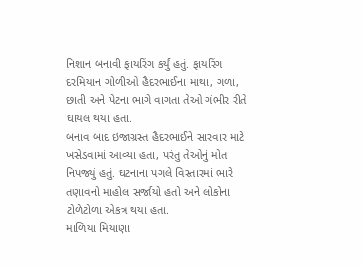નિશાન બનાવી ફાયરિંગ કર્યું હતું. ફાયરિંગ દરમિયાન ગોળીઓ હૈદરભાઈના માથા, ગળા, છાતી અને પેટના ભાગે વાગતા તેઓ ગંભીર રીતે ઘાયલ થયા હતા.
બનાવ બાદ ઇજાગ્રસ્ત હૈદરભાઈને સારવાર માટે ખસેડવામાં આવ્યા હતા, પરંતુ તેઓનું મોત નિપજ્યું હતું. ઘટનાના પગલે વિસ્તારમાં ભારે તણાવનો માહોલ સર્જાયો હતો અને લોકોના ટોળેટોળા એકત્ર થયા હતા.
માળિયા મિયાણા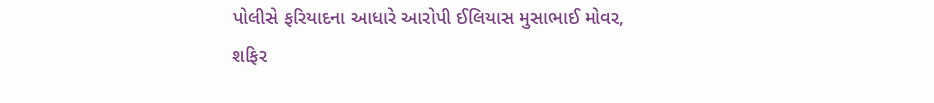પોલીસે ફરિયાદના આધારે આરોપી ઈલિયાસ મુસાભાઈ મોવર, શફિર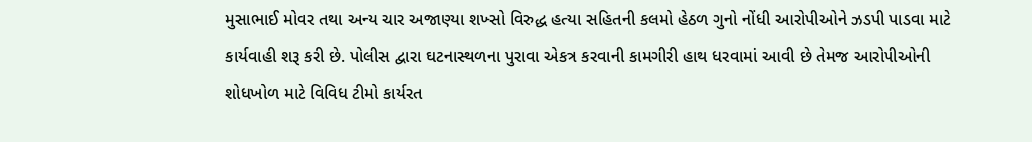મુસાભાઈ મોવર તથા અન્ય ચાર અજાણ્યા શખ્સો વિરુદ્ધ હત્યા સહિતની કલમો હેઠળ ગુનો નોંધી આરોપીઓને ઝડપી પાડવા માટે કાર્યવાહી શરૂ કરી છે. પોલીસ દ્વારા ઘટનાસ્થળના પુરાવા એકત્ર કરવાની કામગીરી હાથ ધરવામાં આવી છે તેમજ આરોપીઓની શોધખોળ માટે વિવિધ ટીમો કાર્યરત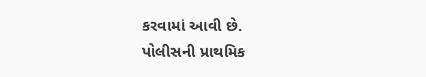કરવામાં આવી છે.
પોલીસની પ્રાથમિક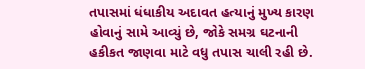તપાસમાં ધંધાકીય અદાવત હત્યાનું મુખ્ય કારણ હોવાનું સામે આવ્યું છે, જોકે સમગ્ર ઘટનાની હકીકત જાણવા માટે વધુ તપાસ ચાલી રહી છે.